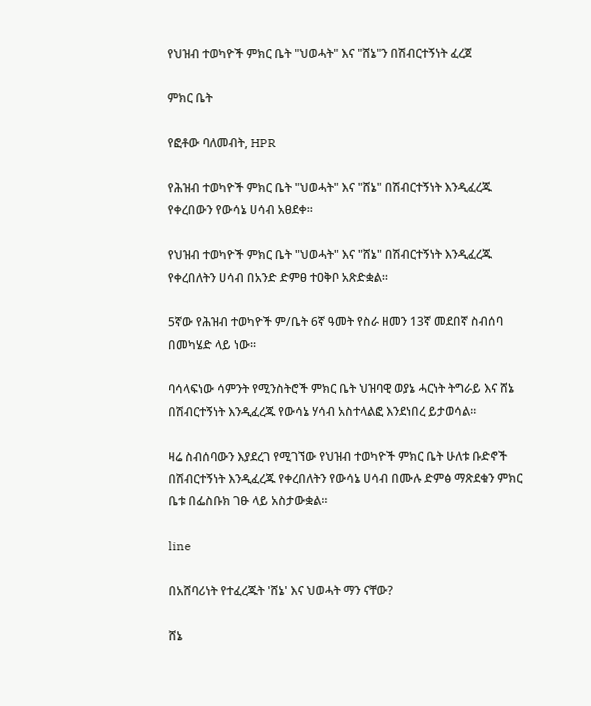የህዝብ ተወካዮች ምክር ቤት "ህወሓት" እና "ሸኔ"ን በሽብርተኝነት ፈረጀ

ምክር ቤት

የፎቶው ባለመብት, HPR

የሕዝብ ተወካዮች ምክር ቤት "ህወሓት" እና "ሸኔ" በሽብርተኝነት እንዲፈረጁ የቀረበውን የውሳኔ ሀሳብ አፀደቀ።

የህዝብ ተወካዮች ምክር ቤት "ህወሓት" እና "ሸኔ" በሽብርተኝነት እንዲፈረጁ የቀረበለትን ሀሳብ በአንድ ድምፀ ተዐቅቦ አጽድቋል።

5ኛው የሕዝብ ተወካዮች ም/ቤት 6ኛ ዓመት የስራ ዘመን 13ኛ መደበኛ ስብሰባ በመካሄድ ላይ ነው፡፡

ባሳላፍነው ሳምንት የሚንስትሮች ምክር ቤት ህዝባዊ ወያኔ ሓርነት ትግራይ እና ሸኔ በሽብርተኝነት እንዲፈረጁ የውሳኔ ሃሳብ አስተላልፎ እንደነበረ ይታወሳል።

ዛሬ ስብሰባውን እያደረገ የሚገኘው የህዝብ ተወካዮች ምክር ቤት ሁለቱ ቡድኖች በሽብርተኝነት እንዲፈረጁ የቀረበለትን የውሳኔ ሀሳብ በሙሉ ድምፅ ማጽደቁን ምክር ቤቱ በፌስቡክ ገፁ ላይ አስታውቋል።

line

በአሸባሪነት የተፈረጁት 'ሸኔ' እና ህወሓት ማን ናቸው?

ሸኔ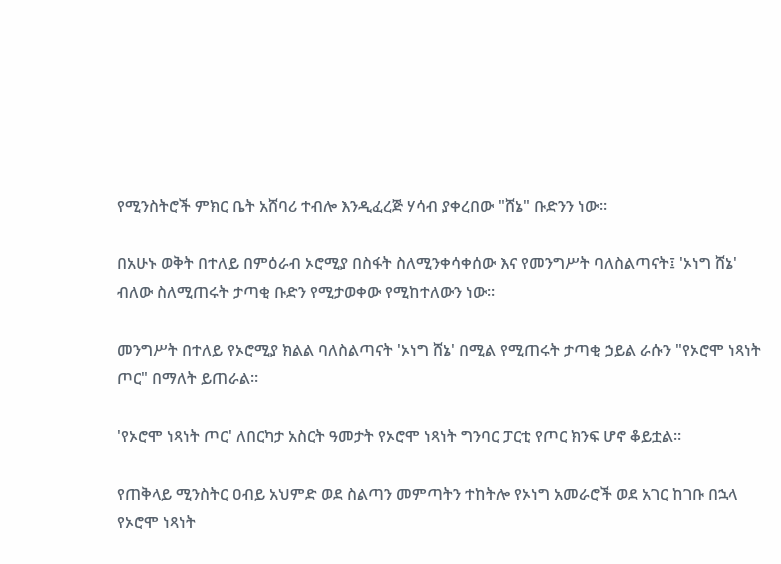የሚንስትሮች ምክር ቤት አሸባሪ ተብሎ እንዲፈረጅ ሃሳብ ያቀረበው "ሸኔ" ቡድንን ነው።

በአሁኑ ወቅት በተለይ በምዕራብ ኦሮሚያ በስፋት ስለሚንቀሳቀሰው እና የመንግሥት ባለስልጣናት፤ 'ኦነግ ሸኔ' ብለው ስለሚጠሩት ታጣቂ ቡድን የሚታወቀው የሚከተለውን ነው።

መንግሥት በተለይ የኦሮሚያ ክልል ባለስልጣናት 'ኦነግ ሸኔ' በሚል የሚጠሩት ታጣቂ ኃይል ራሱን "የኦሮሞ ነጻነት ጦር" በማለት ይጠራል።

'የኦሮሞ ነጻነት ጦር' ለበርካታ አስርት ዓመታት የኦሮሞ ነጻነት ግንባር ፓርቲ የጦር ክንፍ ሆኖ ቆይቷል።

የጠቅላይ ሚንስትር ዐብይ አህምድ ወደ ስልጣን መምጣትን ተከትሎ የኦነግ አመራሮች ወደ አገር ከገቡ በኋላ የኦሮሞ ነጻነት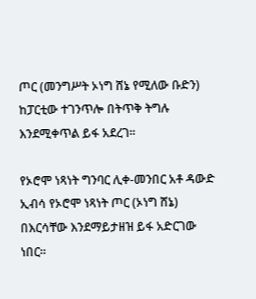ጦር (መንግሥት ኦነግ ሸኔ የሚለው ቡድን) ከፓርቲው ተገንጥሎ በትጥቅ ትግሉ እንደሚቀጥል ይፋ አደረገ።

የኦሮሞ ነጻነት ግንባር ሊቀ-መንበር አቶ ዳውድ ኢብሳ የኦሮሞ ነጻነት ጦር (ኦነግ ሸኔ) በእርሳቸው እንደማይታዘዝ ይፋ አድርገው ነበር።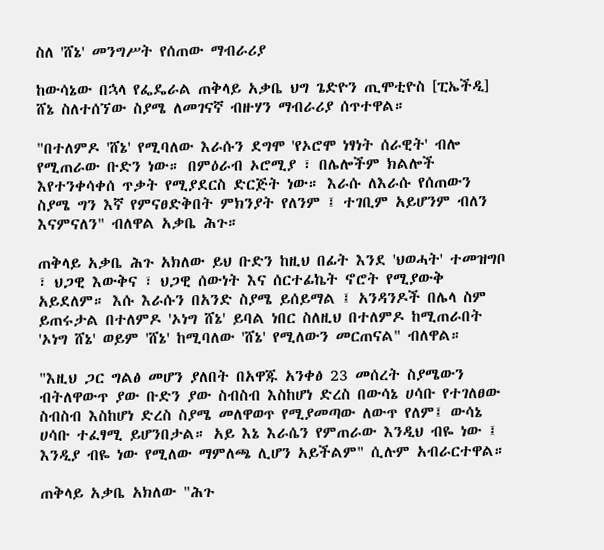ስለ 'ሸኔ' መንግሥት የሰጠው ማብራሪያ

ከውሳኔው በኋላ የፌዴራል ጠቅላይ አቃቤ ህግ ጌድዮን ጢሞቲዮስ [ፒኤችዲ] ሸኔ ስለተሰኘው ስያሜ ለመገናኛ ብዙሃን ማብራሪያ ሰጥተዋል።

"በተለምዶ 'ሸኔ' የሚባለው እራሱን ደግሞ 'የኦሮሞ ነፃነት ሰራዊት' ብሎ የሚጠራው ቡድን ነው። በምዕራብ ኦሮሚያ ፣ በሌሎችም ክልሎች እየተንቀሳቀሰ ጥቃት የሚያደርስ ድርጅት ነው። እራሱ ለእራሱ የሰጠውን ስያሜ ግን እኛ የምናፀድቅበት ምክንያት የለንም ፤ ተገቢም አይሆንም ብለን እናምናለን" ብለዋል አቃቤ ሕጉ።

ጠቅላይ አቃቤ ሕጉ አክለው ይህ ቡድን ከዚህ በፊት እንደ 'ህወሓት' ተመዝግቦ ፣ ህጋዊ እውቅና ፣ ህጋዊ ሰውነት እና ሰርተፊኬት ኖሮት የሚያውቅ አይደለም። እሱ እራሱን በአንድ ስያሜ ይሰይማል ፤ አንዳንዶች በሌላ ስም ይጠሩታል በተለምዶ 'ኦነግ ሸኔ' ይባል ነበር ስለዚህ በተለምዶ ከሚጠራበት 'ኦነግ ሸኔ' ወይም 'ሸኔ' ከሚባለው 'ሸኔ' የሚለውን መርጠናል" ብለዋል።

"እዚህ ጋር ግልፅ መሆን ያለበት በአዋጁ አንቀፅ 23 መሰረት ስያሜውን ብትለዋውጥ ያው ቡድን ያው ስብስብ እስከሆነ ድረስ በውሳኔ ሀሳቡ የተገለፀው ስብስብ እስከሆነ ድረስ ስያሜ መለዋወጥ የሚያመጣው ለውጥ የለም፤ ውሳኔ ሀሳቡ ተፈፃሚ ይሆንበታል። አይ እኔ እራሴን የምጠራው እንዲህ ብዬ ነው ፤ እንዲያ ብዬ ነው የሚለው ማምለጫ ሊሆን አይችልም" ሲሉም አብራርተዋል።

ጠቅላይ አቃቤ አክለው "ሕጉ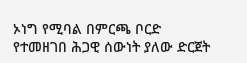ኦነግ የሚባል በምርጫ ቦርድ የተመዘገበ ሕጋዊ ሰውነት ያለው ድርጀት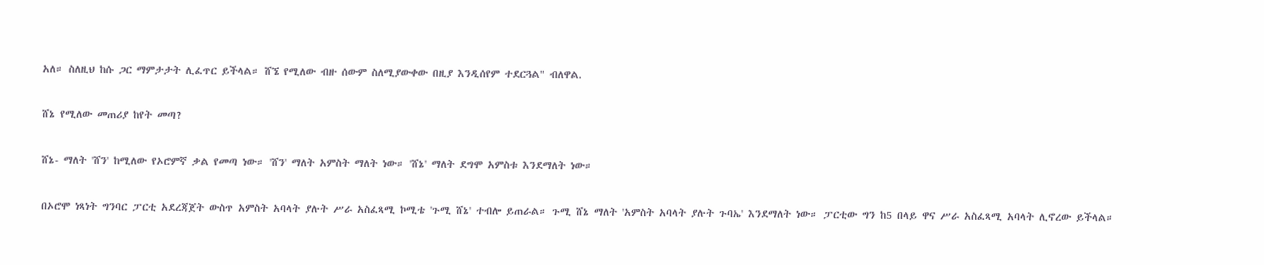አለ። ስለዚህ ከሱ ጋር ማምታታት ሊፈጥር ይችላል። ሸኜ የሚለው ብዙ ሰውም ስለሚያውቀው በዚያ እንዲሰየም ተደርጓል" ብለዋል.

ሸኔ የሚለው መጠሪያ ከየት መጣ?

ሸኔ- ማለት 'ሸን' ከሚለው የኦሮምኛ ቃል የመጣ ነው። 'ሸን' ማለት አምስት ማለት ነው። 'ሸኔ' ማለት ደግሞ አምስቱ እንደማለት ነው።

በኦሮሞ ነጻነት ግንባር ፓርቲ አደረጃጀት ውስጥ አምስት አባላት ያሉት ሥራ አስፈጻሚ ኮሚቴ 'ጉሚ ሸኔ' ተብሎ ይጠራል። ጉሚ ሸኔ ማለት 'አምስት አባላት ያሉት ጉባኤ' እንደማለት ነው። ፓርቲው ግን ከ5 በላይ ዋና ሥራ አስፈጻሚ አባላት ሊኖረው ይችላል።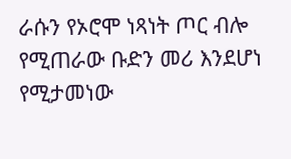ራሱን የኦሮሞ ነጻነት ጦር ብሎ የሚጠራው ቡድን መሪ እንደሆነ የሚታመነው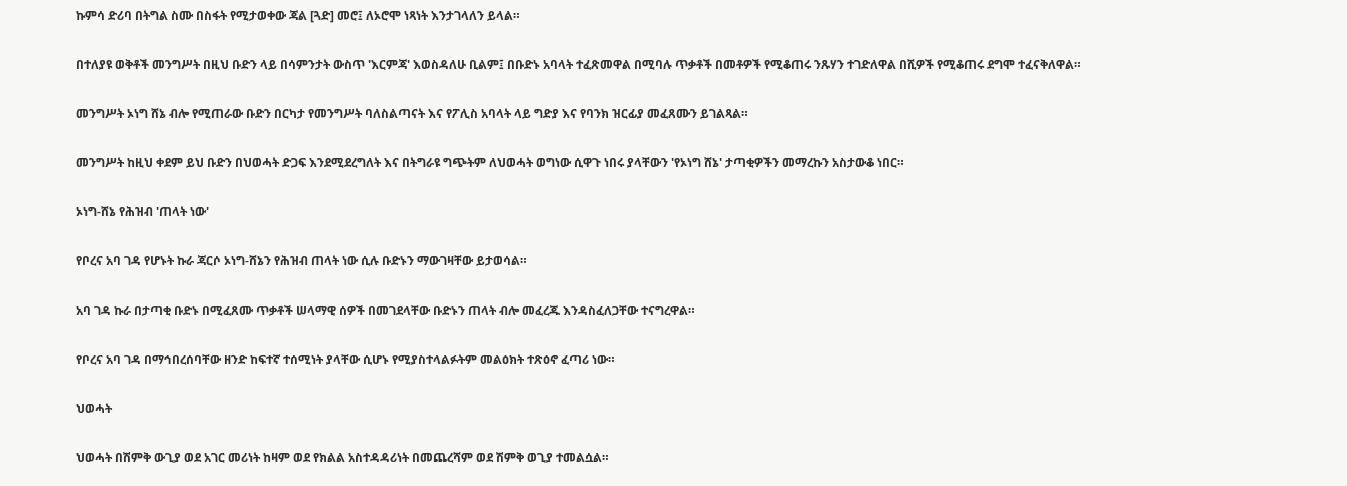ኩምሳ ድሪባ በትግል ስሙ በስፋት የሚታወቀው ጃል [ጓድ] መሮ፤ ለኦሮሞ ነጻነት እንታገላለን ይላል።

በተለያዩ ወቅቶች መንግሥት በዚህ ቡድን ላይ በሳምንታት ውስጥ 'እርምጃ' እወስዳለሁ ቢልም፤ በቡድኑ አባላት ተፈጽመዋል በሚባሉ ጥቃቶች በመቶዎች የሚቆጠሩ ንጹሃን ተገድለዋል በሺዎች የሚቆጠሩ ደግሞ ተፈናቅለዋል።

መንግሥት ኦነግ ሸኔ ብሎ የሚጠራው ቡድን በርካታ የመንግሥት ባለስልጣናት እና የፖሊስ አባላት ላይ ግድያ እና የባንክ ዝርፊያ መፈጸሙን ይገልጻል።

መንግሥት ከዚህ ቀደም ይህ ቡድን በህወሓት ድጋፍ እንደሚደረግለት እና በትግራዩ ግጭትም ለህወሓት ወግነው ሲዋጉ ነበሩ ያላቸውን 'የኦነግ ሸኔ' ታጣቂዎችን መማረኩን አስታውቆ ነበር።

ኦነግ-ሸኔ የሕዝብ 'ጠላት ነው'

የቦረና አባ ገዳ የሆኑት ኩራ ጃርሶ ኦነግ-ሸኔን የሕዝብ ጠላት ነው ሲሉ ቡድኑን ማውገዛቸው ይታወሳል።

አባ ገዳ ኩራ በታጣቂ ቡድኑ በሚፈጸሙ ጥቃቶች ሠላማዊ ሰዎች በመገደላቸው ቡድኑን ጠላት ብሎ መፈረጁ እንዳስፈለጋቸው ተናግረዋል።

የቦረና አባ ገዳ በማኅበረሰባቸው ዘንድ ከፍተኛ ተሰሚነት ያላቸው ሲሆኑ የሚያስተላልፉትም መልዕክት ተጽዕኖ ፈጣሪ ነው።

ህወሓት

ህወሓት በሽምቅ ውጊያ ወደ አገር መሪነት ከዛም ወደ የክልል አስተዳዳሪነት በመጨረሻም ወደ ሽምቅ ወጊያ ተመልሷል።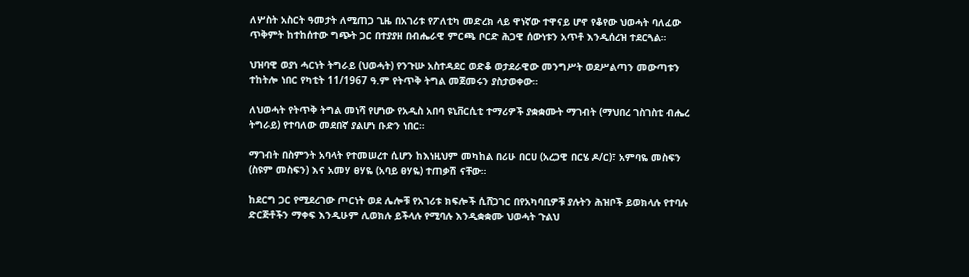ለሦስት አስርት ዓመታት ለሚጠጋ ጊዜ በአገሪቱ የፖለቲካ መድረክ ላይ ዋነኛው ተዋናይ ሆኖ የቆየው ህወሓት ባለፈው ጥቅምት ከተከሰተው ግጭት ጋር በተያያዘ በብሔራዊ ምርጫ ቦርድ ሕጋዊ ሰውነቱን አጥቶ እንዲሰረዝ ተደርጓል።

ህዝባዊ ወያነ ሓርነት ትግራይ (ህወሓት) የንጉሡ አስተዳደር ወድቆ ወታደራዊው መንግሥት ወደሥልጣን መውጣቱን ተከትሎ ነበር የካቲት 11/1967 ዓ.ም የትጥቅ ትግል መጀመሩን ያስታወቀው።

ለህወሓት የትጥቅ ትግል መነሻ የሆነው የአዲስ አበባ ዩኒቨርሲቲ ተማሪዎች ያቋቋሙት ማገብት (ማህበረ ገስገስቲ ብሔረ ትግራይ) የተባለው መደበኛ ያልሆነ ቡድን ነበር።

ማገብት በስምንት አባላት የተመሠረተ ሲሆን ከእነዚህም መካከል በሪሁ በርሀ (አረጋዊ በርሄ ዶ/ር)፣ አምባዬ መስፍን (ስዩም መስፍን) እና አመሃ ፀሃዬ (አባይ ፀሃዬ) ተጠቃሽ ናቸው።

ከደርግ ጋር የሚደረገው ጦርነት ወደ ሌሎቹ የአገሪቱ ክፍሎች ሲሸጋገር በየአካባቢዎቹ ያሉትን ሕዝቦች ይወክላሉ የተባሉ ድርጅቶችን ማቀፍ እንዲሁም ሊወክሉ ይችላሉ የሚባሉ እንዲቋቋሙ ህወሓት ጉልህ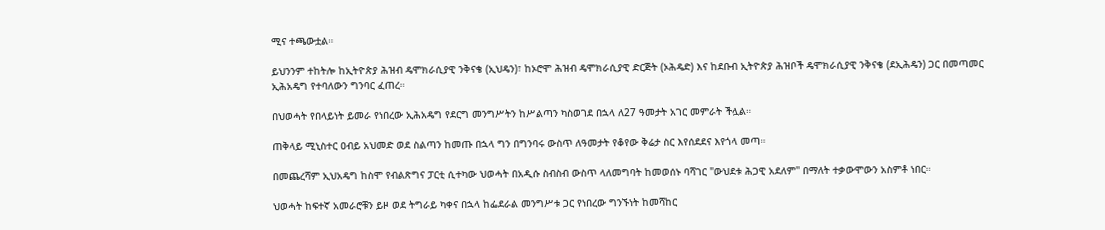ሚና ተጫውቷል።

ይህንንም ተከትሎ ከኢትዮጵያ ሕዝብ ዴሞክራሲያዊ ንቅናቄ (ኢህዴን)፣ ከኦሮሞ ሕዝብ ዴሞክራሲያዊ ድርጅት (ኦሕዴድ) እና ከደቡብ ኢትዮጵያ ሕዝቦች ዴሞክራሲያዊ ንቅናቄ (ደኢሕዴን) ጋር በመጣመር ኢሕአዴግ የተባለውን ግንባር ፈጠረ።

በህወሓት የበላይነት ይመራ የነበረው ኢሕአዴግ የደርግ መንግሥትን ከሥልጣን ካስወገደ በኋላ ለ27 ዓመታት አገር መምራት ችሏል።

ጠቅላይ ሚኒስተር ዐብይ አህመድ ወደ ስልጣን ከመጡ በኋላ ግን በግንባሩ ውስጥ ለዓመታት የቆየው ቅሬታ ስር እየሰደደና እየጎላ መጣ።

በመጨረሻም ኢህአዴግ ከስሞ የብልጽግና ፓርቲ ሲተካው ህወሓት በአዲሱ ስብስብ ውስጥ ላለመግባት ከመወሰኑ ባሻገር "ውህደቱ ሕጋዊ አደለም'' በማለት ተቃውሞውን አስምቶ ነበር።

ህወሓት ከፍተኛ አመራሮቹን ይዞ ወደ ትግራይ ካቀና በኋላ ከፌደራል መንግሥቱ ጋር የነበረው ግንኙነት ከመሻከር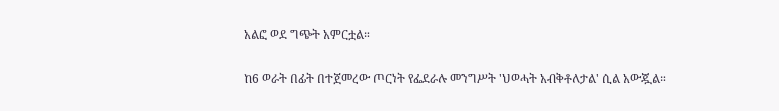አልፎ ወደ ግጭት አምርቷል።

ከ6 ወራት በፊት በተጀመረው ጦርነት የፌደራሉ መንግሥት 'ህወሓት አብቅቶለታል' ሲል አውጇል።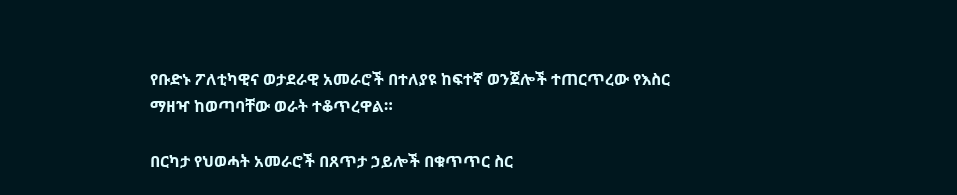የቡድኑ ፖለቲካዊና ወታደራዊ አመራሮች በተለያዩ ከፍተኛ ወንጀሎች ተጠርጥረው የእስር ማዘዣ ከወጣባቸው ወራት ተቆጥረዋል።

በርካታ የህወሓት አመራሮች በጸጥታ ኃይሎች በቁጥጥር ስር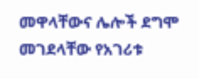መዋላቸውና ሌሎች ደግሞ መገደላቸው የአገሪቱ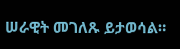ሠራዊት መገለጹ ይታወሳል።